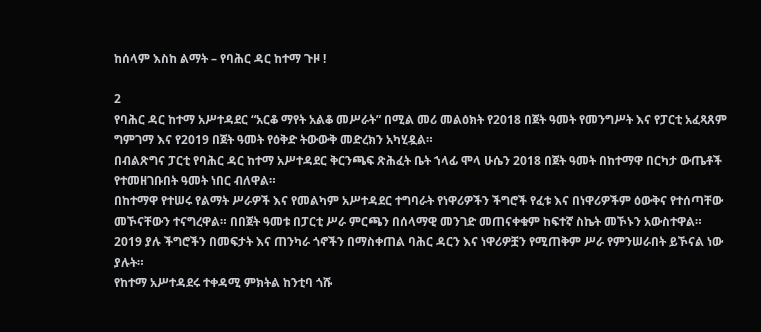ከሰላም እስከ ልማት – የባሕር ዳር ከተማ ጉዞ !

2
የባሕር ዳር ከተማ አሥተዳደር “አርቆ ማየት አልቆ መሥራት” በሚል መሪ መልዕክት የ2018 በጀት ዓመት የመንግሥት እና የፓርቲ አፈጻጸም ግምገማ እና የ2019 በጀት ዓመት የዕቅድ ትውውቅ መድረክን አካሂዷል።
በብልጽግና ፓርቲ የባሕር ዳር ከተማ አሥተዳደር ቅርንጫፍ ጽሕፈት ቤት ኀላፊ ሞላ ሁሴን 2018 በጀት ዓመት በከተማዋ በርካታ ውጤቶች የተመዘገቡበት ዓመት ነበር ብለዋል።
በከተማዋ የተሠሩ የልማት ሥራዎች እና የመልካም አሥተዳደር ተግባራት የነዋሪዎችን ችግሮች የፈቱ እና በነዋሪዎችም ዕውቅና የተሰጣቸው መኾናቸውን ተናግረዋል። በበጀት ዓመቱ በፓርቲ ሥራ ምርጫን በሰላማዊ መንገድ መጠናቀቁም ከፍተኛ ስኬት መኾኑን አውስተዋል።
2019 ያሉ ችግሮችን በመፍታት እና ጠንካራ ጎኖችን በማስቀጠል ባሕር ዳርን እና ነዋሪዎቿን የሚጠቅም ሥራ የምንሠራበት ይኾናል ነው ያሉት።
የከተማ አሥተዳደሩ ተቀዳሚ ምክትል ከንቲባ ጎሹ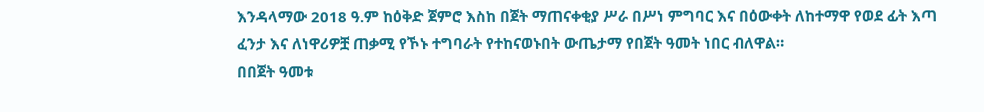እንዳላማው 2018 ዓ.ም ከዕቅድ ጀምሮ እስከ በጀት ማጠናቀቂያ ሥራ በሥነ ምግባር እና በዕውቀት ለከተማዋ የወደ ፊት እጣ ፈንታ እና ለነዋሪዎቿ ጠቃሚ የኾኑ ተግባራት የተከናወኑበት ውጤታማ የበጀት ዓመት ነበር ብለዋል።
በበጀት ዓመቱ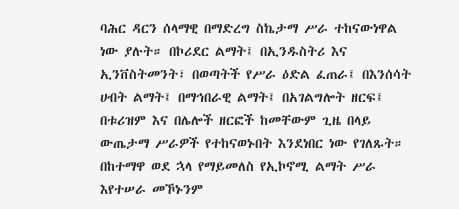ባሕር ዳርን ሰላማዊ በማድረግ ስኬታማ ሥራ ተከናውነዋል ነው ያሉት። በኮሪደር ልማት፤ በኢንዱስትሪ እና ኢንቨስትመንት፣ በወጣትች የሥራ ዕድል ፈጠራ፤ በእንሰሳት ሀብት ልማት፤ በማኅበራዊ ልማት፤ በአገልግሎት ዘርፍ፤ በቱሪዝም እና በሌሎች ዘርፎች ከመቸውም ጊዜ በላይ ውጤታማ ሥራዎች የተከናወኑበት እንደነበር ነው የገለጹት።
በከተማዋ ወደ ኋላ የማይመለስ የኢኮኖሚ ልማት ሥራ እየተሠራ መኾኑንም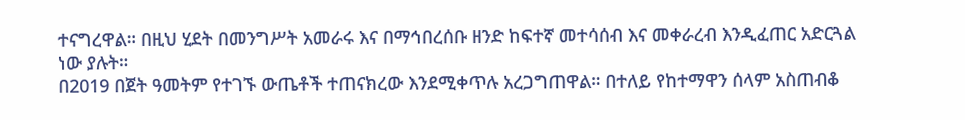ተናግረዋል። በዚህ ሂደት በመንግሥት አመራሩ እና በማኅበረሰቡ ዘንድ ከፍተኛ መተሳሰብ እና መቀራረብ እንዲፈጠር አድርጓል ነው ያሉት።
በ2019 በጀት ዓመትም የተገኙ ውጤቶች ተጠናክረው እንደሚቀጥሉ አረጋግጠዋል። በተለይ የከተማዋን ሰላም አስጠብቆ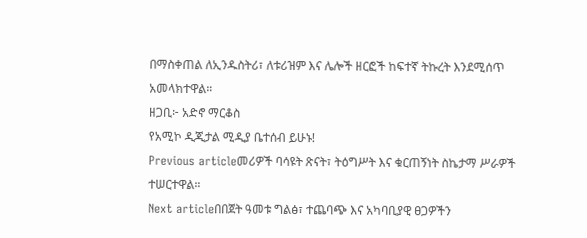በማስቀጠል ለኢንዱስትሪ፣ ለቱሪዝም እና ሌሎች ዘርፎች ከፍተኛ ትኩረት እንደሚሰጥ አመላክተዋል።
ዘጋቢ፦ አድኖ ማርቆስ
የአሚኮ ዲጂታል ሚዲያ ቤተሰብ ይሁኑ!
Previous articleመሪዎች ባሳዩት ጽናት፣ ትዕግሥት እና ቁርጠኝነት ስኬታማ ሥራዎች ተሠርተዋል።
Next articleበበጀት ዓመቱ ግልፅ፣ ተጨባጭ እና አካባቢያዊ ፀጋዎችን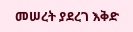መሠረት ያደረገ እቅድ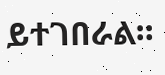ይተገበራል።